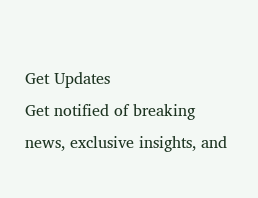Get Updates
Get notified of breaking news, exclusive insights, and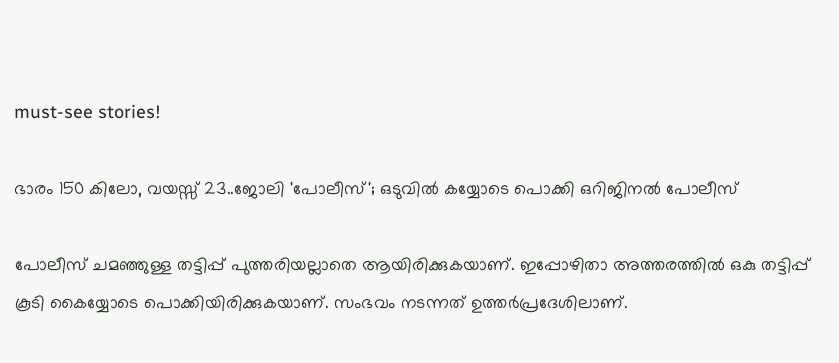must-see stories!

ഭാരം 150 കിലോ, വയസ്സ് 23..ജോലി 'പോലീസ്'; ഒടുവില്‍ കയ്യോടെ പൊക്കി ഒറിജിനല്‍ പോലീസ്‌

പോലീസ് ചമഞ്ഞുള്ള തട്ടിപ്പ് പുത്തരിയല്ലാതെ ആയിരിക്കുകയാണ്. ഇപ്പോഴിതാ അത്തരത്തിൽ ഒകു തട്ടിപ്പ് കൂടി കൈയ്യോടെ പൊക്കിയിരിക്കുകയാണ്. സംഭവം നടന്നത് ഉത്തർപ്രദേശിലാണ്.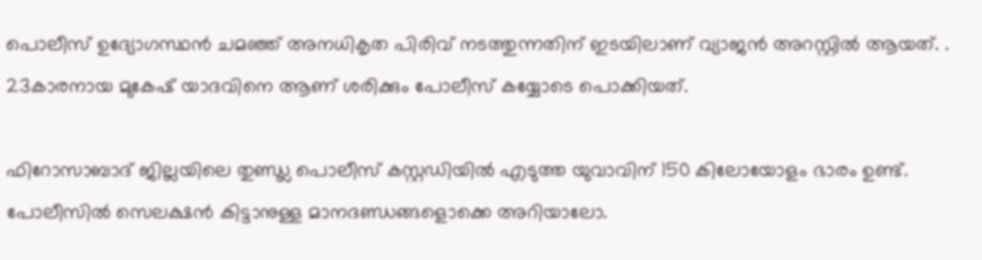പൊലീസ് ഉദ്യോഗസ്ഥന്‍ ചമഞ്ഞ് അനധികൃത പിരിവ് നടത്തുന്നതിന് ഇടയിലാണ് വ്യാജൻ അറസ്റ്റിൽ ആയത്. . 23കാരനായ മുകേഷ് യാദവിനെ ആണ് ശരിക്കും പോലീസ് കയ്യോടെ പൊക്കിയത്.

ഫിറോസാബാദ് ജില്ലയിലെ തുണ്ഡ്ല പൊലീസ് കസ്റ്റഡിയിൽ എടുത്ത യുവാവിന് 150 കിലോയോളം ഭാരം ഉണ്ട്. പോലീസിൽ സെലക്ഷൻ കിട്ടാനുള്ള മാനദണ്ഡങ്ങളൊക്കെ അറിയാലോ.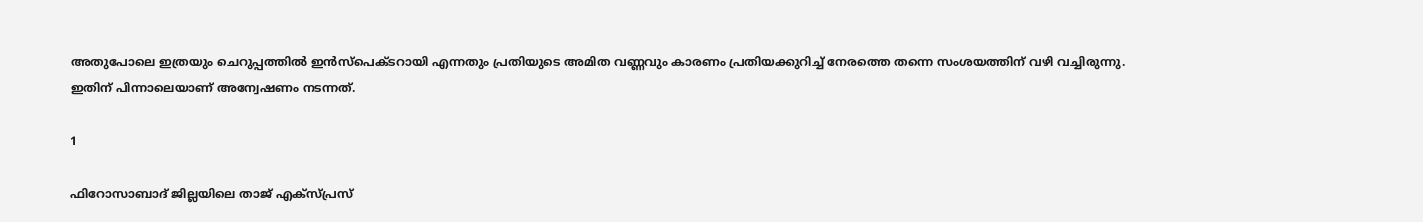അതുപോലെ ഇത്രയും ചെറുപ്പത്തില്‍ ഇന്‍സ്പെക്ടറായി എന്നതും പ്രതിയുടെ അമിത വണ്ണവും കാരണം പ്രതിയക്കുറിച്ച് നേരത്തെ തന്നെ സംശയത്തിന് വഴി വച്ചിരുന്നു. ഇതിന് പിന്നാലെയാണ് അന്വേഷണം നടന്നത്.

1

ഫിറോസാബാദ് ജില്ലയിലെ താജ് എക്സ്പ്രസ്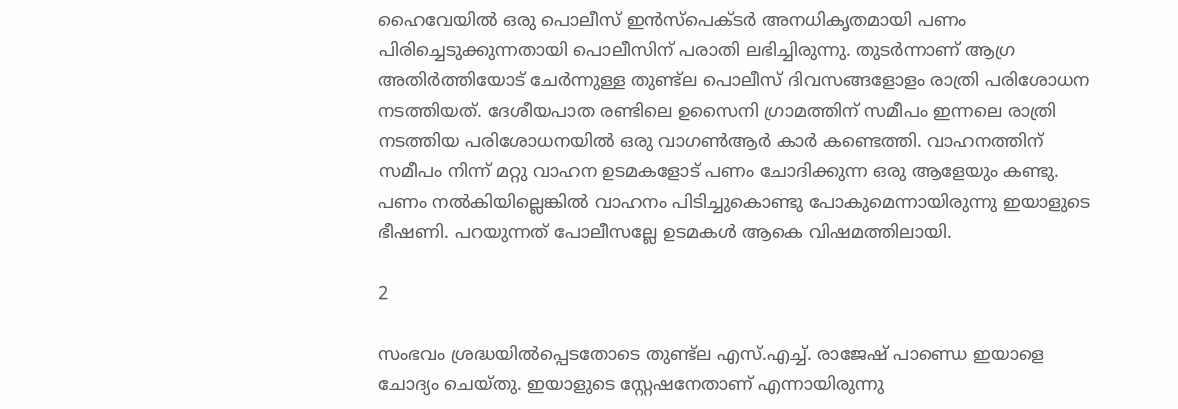ഹൈവേയില്‍ ഒരു പൊലീസ് ഇന്‍സ്‌പെക്ടര്‍ അനധികൃതമായി പണം പിരിച്ചെടുക്കുന്നതായി പൊലീസിന് പരാതി ലഭിച്ചിരുന്നു. തുടർന്നാണ് ആഗ്ര അതിര്‍ത്തിയോട് ചേര്‍ന്നുള്ള തുണ്ട്‌ല പൊലീസ് ദിവസങ്ങളോളം രാത്രി പരിശോധന നടത്തിയത്. ദേശീയപാത രണ്ടിലെ ഉസൈനി ഗ്രാമത്തിന് സമീപം ഇന്നലെ രാത്രി നടത്തിയ പരിശോധനയില്‍ ഒരു വാഗണ്‍ആര്‍ കാർ കണ്ടെത്തി. വാഹനത്തിന് സമീപം നിന്ന് മറ്റു വാഹന ഉടമകളോട് പണം ചോദിക്കുന്ന ഒരു ആളേയും കണ്ടു. പണം നൽകിയില്ലെങ്കിൽ വാഹനം പിടിച്ചുകൊണ്ടു പോകുമെന്നായിരുന്നു ഇയാളുടെ ഭീഷണി. പറയുന്നത് പോലീസല്ലേ ഉടമകൾ ആകെ വിഷമത്തിലായി.

2

സംഭവം ശ്രദ്ധയിൽപ്പെടതോടെ തുണ്ട്ല എസ്.എച്ച്. രാജേഷ് പാണ്ഡെ ഇയാളെ ചോദ്യം ചെയ്തു. ഇയാളുടെ സ്റ്റേഷനേതാണ് എന്നായിരുന്നു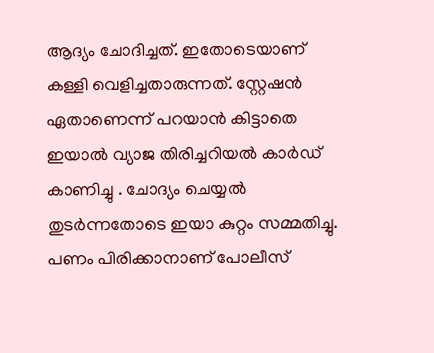ആദ്യം ചോദിച്ചത്. ഇതോടെയാണ് കള്ളി വെളിച്ചതാരുന്നത്. സ്റ്റേഷൻ ഏതാണെന്ന് പറയാൻ കിട്ടാതെ ഇയാൽ വ്യാജ തിരിച്ചറിയല്‍ കാര്‍ഡ് കാണിച്ചു . ചോദ്യം ചെയ്യല്‍ തുടര്‍ന്നതോടെ ഇയാ കുറ്റം സമ്മതിച്ചു. പണം പിരിക്കാനാണ് പോലീസ്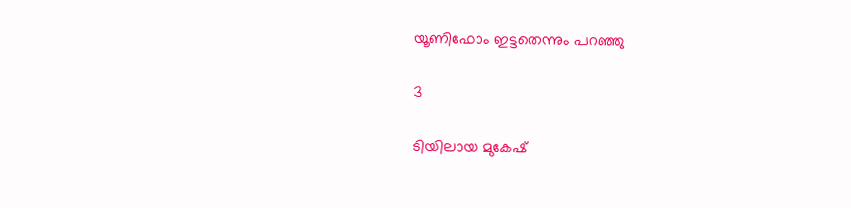യൂണിഫോം ഇട്ടതെന്നും പറഞ്ഞു

3

ടിയിലായ മുകേഷ്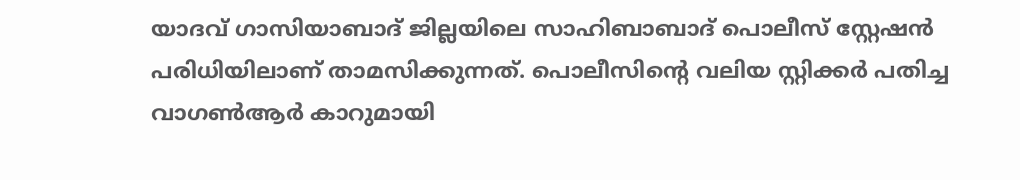യാദവ് ഗാസിയാബാദ് ജില്ലയിലെ സാഹിബാബാദ് പൊലീസ് സ്റ്റേഷന്‍ പരിധിയിലാണ് താമസിക്കുന്നത്. പൊലീസിന്റെ വലിയ സ്റ്റിക്കര്‍ പതിച്ച വാഗണ്‍ആര്‍ കാറുമായി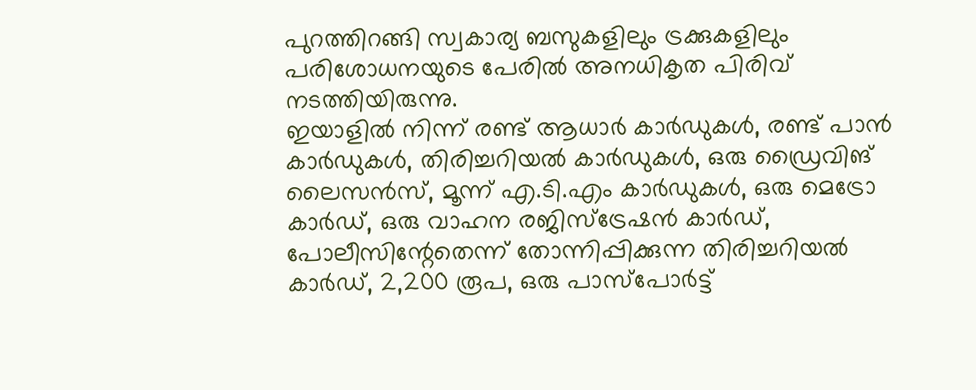പുറത്തിറങ്ങി സ്വകാര്യ ബസുകളിലും ട്രക്കുകളിലും പരിശോധനയുടെ പേരില്‍ അനധികൃത പിരിവ് നടത്തിയിരുന്നു.
ഇയാളിൽ നിന്ന് രണ്ട് ആധാർ കാർഡുകൾ, രണ്ട് പാൻ കാർഡുകൾ, തിരിച്ചറിയൽ കാർഡുകൾ, ഒരു ഡ്രൈവിങ് ലൈസൻസ്, മൂന്ന് എ.ടി.എം കാർഡുകൾ, ഒരു മെട്രോ കാർഡ്, ഒരു വാഹന രജിസ്ട്രേഷൻ കാർഡ്, പോലീസിന്റേതെന്ന് തോന്നിപ്പിക്കുന്ന തിരിച്ചറിയൽ കാർഡ്, 2,200 രൂപ, ഒരു പാസ്‌പോർട്ട്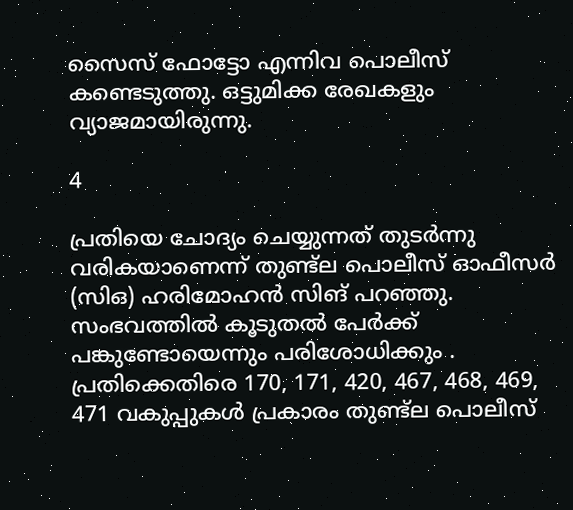സൈസ് ഫോട്ടോ എന്നിവ പൊലീസ് കണ്ടെടുത്തു. ഒട്ടുമിക്ക രേഖകളും വ്യാജമായിരുന്നു.

4

പ്രതിയെ ചോദ്യം ചെയ്യുന്നത് തുടർന്നു വരികയാണെന്ന് തുണ്ട്‌ല പൊലീസ് ഓഫീസര്‍ (സിഒ) ഹരിമോഹന്‍ സിങ് പറഞ്ഞു. സംഭവത്തിൽ കൂടുതല്‍ പേര്‍ക്ക് പങ്കുണ്ടോയെന്നും പരിശോധിക്കും . പ്രതിക്കെതിരെ 170, 171, 420, 467, 468, 469, 471 വകുപ്പുകള്‍ പ്രകാരം തുണ്ട്‌ല പൊലീസ്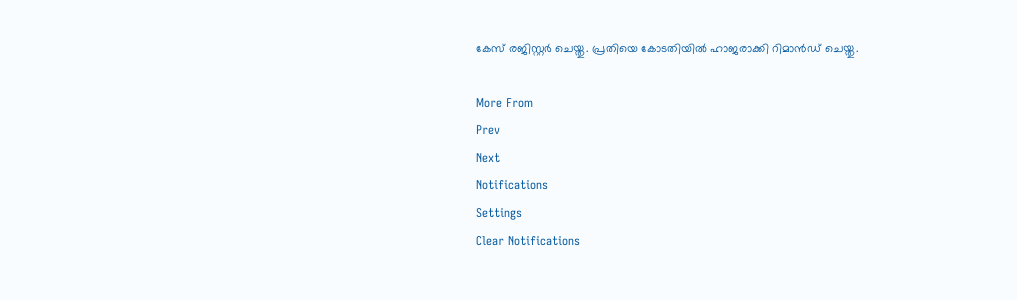കേസ് രജിസ്റ്റര്‍ ചെയ്തു. പ്രതിയെ കോടതിയില്‍ ഹാജരാക്കി റിമാന്‍ഡ് ചെയ്തു.

More From
Prev
Next
Notifications
Settings
Clear Notifications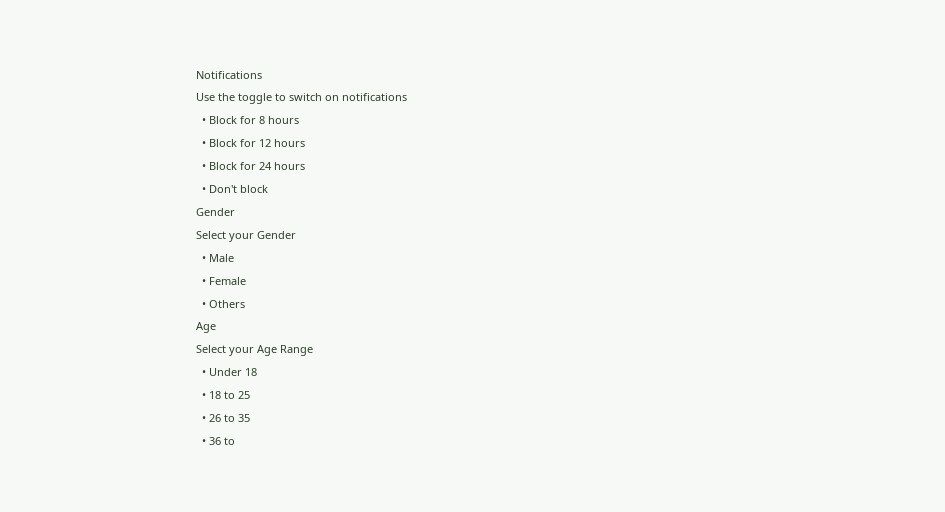Notifications
Use the toggle to switch on notifications
  • Block for 8 hours
  • Block for 12 hours
  • Block for 24 hours
  • Don't block
Gender
Select your Gender
  • Male
  • Female
  • Others
Age
Select your Age Range
  • Under 18
  • 18 to 25
  • 26 to 35
  • 36 to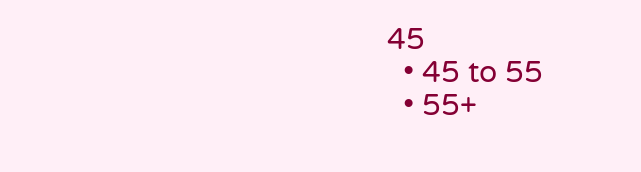45
  • 45 to 55
  • 55+